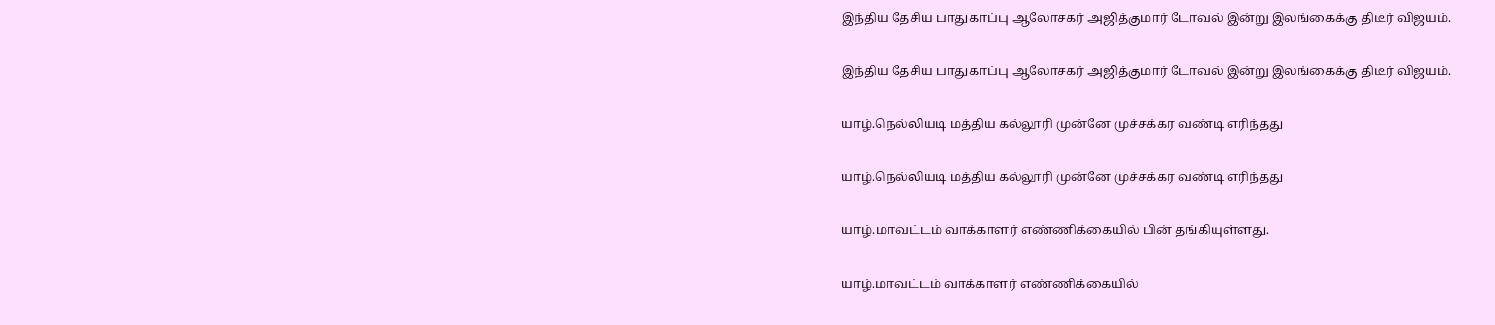இந்திய தேசிய பாதுகாப்பு ஆலோசகர் அஜித்குமார் டோவல் இன்று இலங்கைக்கு திடீர் விஜயம்.

இந்திய தேசிய பாதுகாப்பு ஆலோசகர் அஜித்குமார் டோவல் இன்று இலங்கைக்கு திடீர் விஜயம்.

யாழ்.நெல்லியடி மத்திய கல்லூரி முன்னே முச்சக்கர வண்டி எரிந்தது

யாழ்.நெல்லியடி மத்திய கல்லூரி முன்னே முச்சக்கர வண்டி எரிந்தது

யாழ்.மாவட்டம் வாக்காளர் எண்ணிக்கையில் பின் தங்கியுள்ளது.

யாழ்.மாவட்டம் வாக்காளர் எண்ணிக்கையில்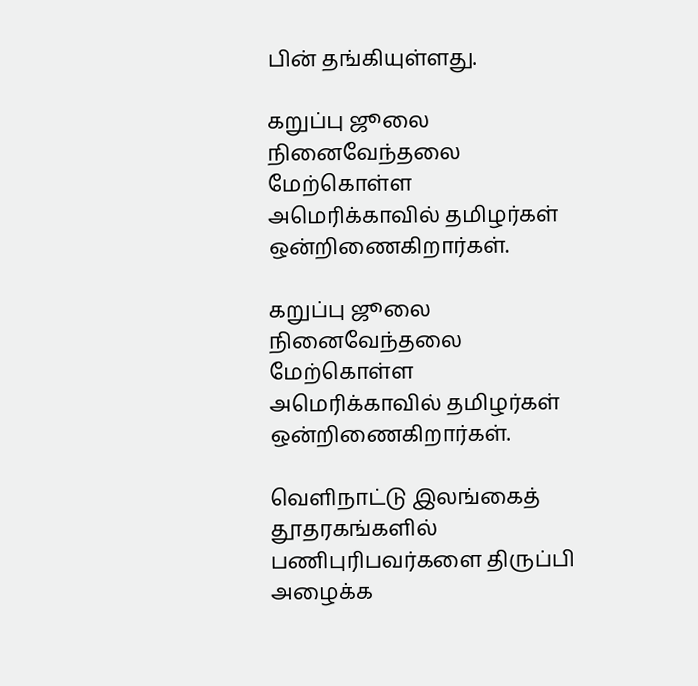பின் தங்கியுள்ளது.

கறுப்பு ஜூலை நினைவேந்தலை மேற்கொள்ள அமெரிக்காவில் தமிழர்கள் ஒன்றிணைகிறார்கள்.

கறுப்பு ஜூலை நினைவேந்தலை மேற்கொள்ள அமெரிக்காவில் தமிழர்கள் ஒன்றிணைகிறார்கள்.

வெளிநாட்டு இலங்கைத் தூதரகங்களில் பணிபுரிபவர்களை திருப்பி அழைக்க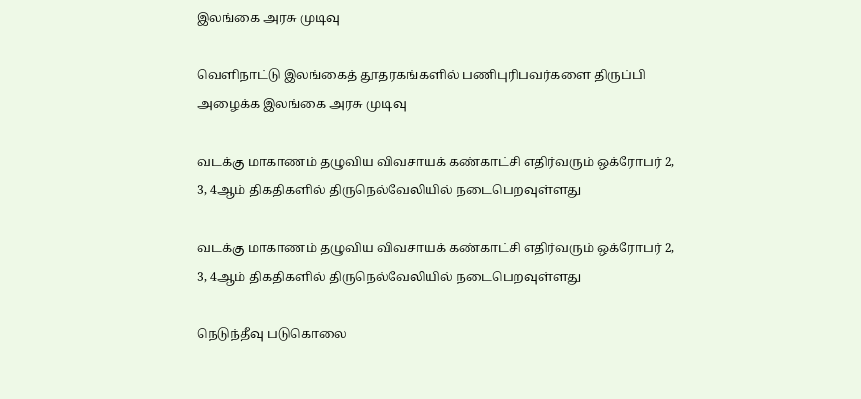இலங்கை அரசு முடிவு

வெளிநாட்டு இலங்கைத் தூதரகங்களில் பணிபுரிபவர்களை திருப்பி அழைக்க இலங்கை அரசு முடிவு

வடக்கு மாகாணம் தழுவிய விவசாயக் கண்காட்சி எதிர்வரும் ஒக்ரோபர் 2, 3, 4ஆம் திகதிகளில் திருநெல்வேலியில் நடைபெறவுள்ளது

வடக்கு மாகாணம் தழுவிய விவசாயக் கண்காட்சி எதிர்வரும் ஒக்ரோபர் 2, 3, 4ஆம் திகதிகளில் திருநெல்வேலியில் நடைபெறவுள்ளது

நெடுந்தீவு படுகொலை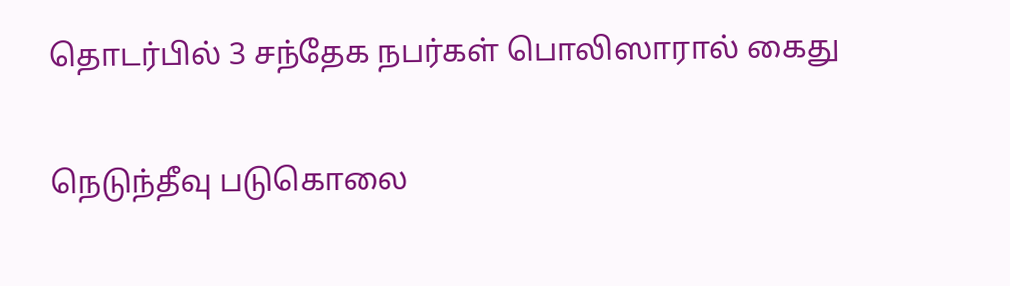தொடர்பில் 3 சந்தேக நபர்கள் பொலிஸாரால் கைது

நெடுந்தீவு படுகொலை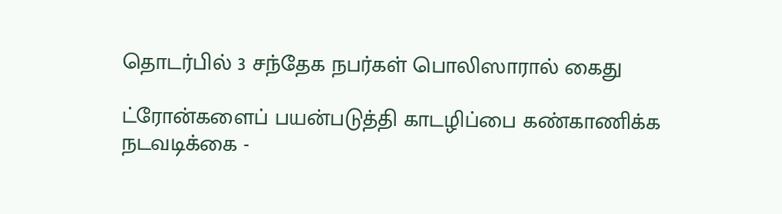தொடர்பில் 3 சந்தேக நபர்கள் பொலிஸாரால் கைது

ட்ரோன்களைப் பயன்படுத்தி காடழிப்பை கண்காணிக்க நடவடிக்கை -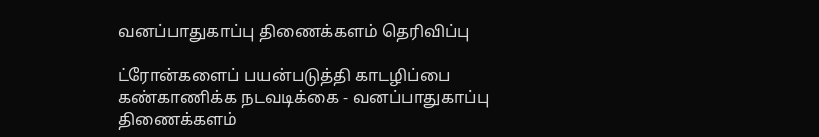வனப்பாதுகாப்பு திணைக்களம் தெரிவிப்பு

ட்ரோன்களைப் பயன்படுத்தி காடழிப்பை கண்காணிக்க நடவடிக்கை - வனப்பாதுகாப்பு திணைக்களம்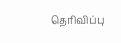தெரிவிப்பு